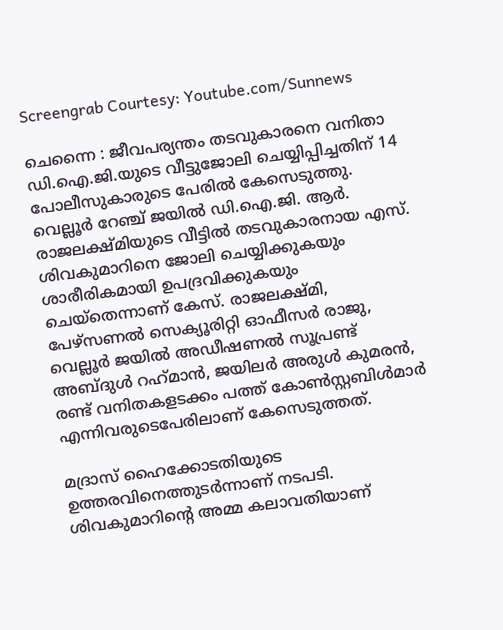Screengrab Courtesy: Youtube.com/Sunnews

ചെന്നൈ : ജീവപര്യന്തം തടവുകാരനെ വനിതാ ഡി.ഐ.ജി.യുടെ വീട്ടുജോലി ചെയ്യിപ്പിച്ചതിന് 14 പോലീസുകാരുടെ പേരില്‍ കേസെടുത്തു. വെല്ലൂര്‍ റേഞ്ച് ജയില്‍ ഡി.ഐ.ജി. ആര്‍. രാജലക്ഷ്മിയുടെ വീട്ടില്‍ തടവുകാരനായ എസ്. ശിവകുമാറിനെ ജോലി ചെയ്യിക്കുകയും ശാരീരികമായി ഉപദ്രവിക്കുകയും ചെയ്‌തെന്നാണ് കേസ്. രാജലക്ഷ്മി, പേഴ്സണല്‍ സെക്യൂരിറ്റി ഓഫീസര്‍ രാജു, വെല്ലൂര്‍ ജയില്‍ അഡീഷണല്‍ സൂപ്രണ്ട് അബ്ദുള്‍ റഹ്‌മാന്‍, ജയിലര്‍ അരുള്‍ കുമരന്‍, രണ്ട് വനിതകളടക്കം പത്ത് കോണ്‍സ്റ്റബിള്‍മാര്‍ എന്നിവരുടെപേരിലാണ് കേസെടുത്തത്.

മദ്രാസ് ഹൈക്കോടതിയുടെ ഉത്തരവിനെത്തുടര്‍ന്നാണ് നടപടി. ശിവകുമാറിന്റെ അമ്മ കലാവതിയാണ്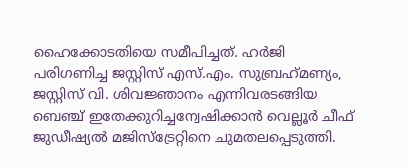ഹൈക്കോടതിയെ സമീപിച്ചത്. ഹര്‍ജി പരിഗണിച്ച ജസ്റ്റിസ് എസ്.എം. സുബ്രഹ്‌മണ്യം, ജസ്റ്റിസ് വി. ശിവജ്ഞാനം എന്നിവരടങ്ങിയ ബെഞ്ച് ഇതേക്കുറിച്ചന്വേഷിക്കാന്‍ വെല്ലൂര്‍ ചീഫ് ജുഡീഷ്യല്‍ മജിസ്ട്രേറ്റിനെ ചുമതലപ്പെടുത്തി.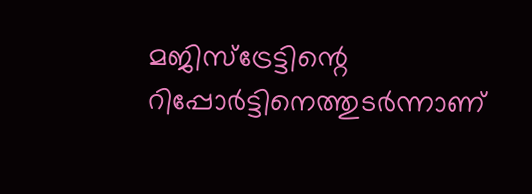മജിസ്ട്രേട്ടിന്റെ റിപ്പോര്‍ട്ടിനെത്തുടര്‍ന്നാണ്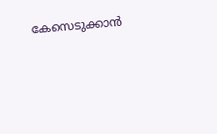കേസെടുക്കാന്‍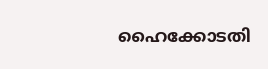ഹൈക്കോടതി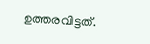ഉത്തരവിട്ടത്.